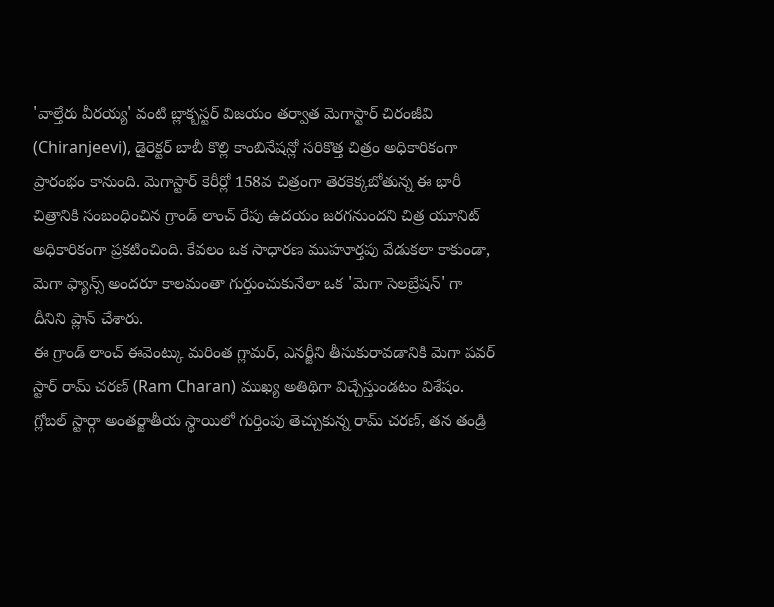'వాల్తేరు వీరయ్య' వంటి బ్లాక్బస్టర్ విజయం తర్వాత మెగాస్టార్ చిరంజీవి (Chiranjeevi), డైరెక్టర్ బాబీ కొల్లి కాంబినేషన్లో సరికొత్త చిత్రం అధికారికంగా ప్రారంభం కానుంది. మెగాస్టార్ కెరీర్లో 158వ చిత్రంగా తెరకెక్కబోతున్న ఈ భారీ చిత్రానికి సంబంధించిన గ్రాండ్ లాంచ్ రేపు ఉదయం జరగనుందని చిత్ర యూనిట్ అధికారికంగా ప్రకటించింది. కేవలం ఒక సాధారణ ముహూర్తపు వేడుకలా కాకుండా, మెగా ఫ్యాన్స్ అందరూ కాలమంతా గుర్తుంచుకునేలా ఒక 'మెగా సెలబ్రేషన్' గా దీనిని ప్లాన్ చేశారు.
ఈ గ్రాండ్ లాంచ్ ఈవెంట్కు మరింత గ్లామర్, ఎనర్జీని తీసుకురావడానికి మెగా పవర్ స్టార్ రామ్ చరణ్ (Ram Charan) ముఖ్య అతిథిగా విచ్చేస్తుండటం విశేషం. గ్లోబల్ స్టార్గా అంతర్జాతీయ స్థాయిలో గుర్తింపు తెచ్చుకున్న రామ్ చరణ్, తన తండ్రి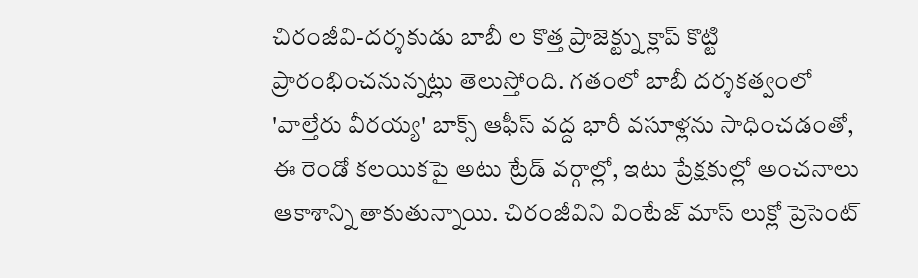చిరంజీవి-దర్శకుడు బాబీ ల కొత్త ప్రాజెక్ట్ను క్లాప్ కొట్టి ప్రారంభించనున్నట్లు తెలుస్తోంది. గతంలో బాబీ దర్శకత్వంలో 'వాల్తేరు వీరయ్య' బాక్స్ ఆఫీస్ వద్ద భారీ వసూళ్లను సాధించడంతో, ఈ రెండో కలయికపై అటు ట్రేడ్ వర్గాల్లో, ఇటు ప్రేక్షకుల్లో అంచనాలు ఆకాశాన్ని తాకుతున్నాయి. చిరంజీవిని వింటేజ్ మాస్ లుక్లో ప్రెసెంట్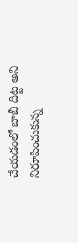చేయడంలో బాబీ దిట్ట అని నిరూపించుకున్న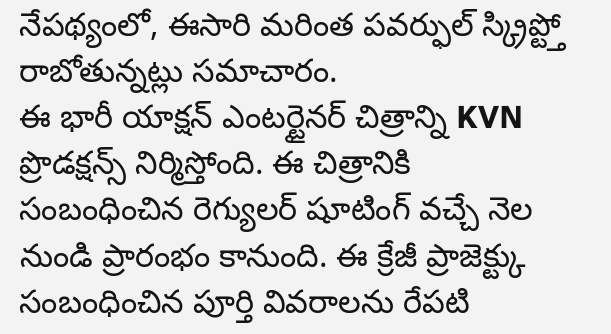నేపథ్యంలో, ఈసారి మరింత పవర్ఫుల్ స్క్రిప్ట్తో రాబోతున్నట్లు సమాచారం.
ఈ భారీ యాక్షన్ ఎంటర్టైనర్ చిత్రాన్ని KVN ప్రొడక్షన్స్ నిర్మిస్తోంది. ఈ చిత్రానికి సంబంధించిన రెగ్యులర్ షూటింగ్ వచ్చే నెల నుండి ప్రారంభం కానుంది. ఈ క్రేజీ ప్రాజెక్ట్కు సంబంధించిన పూర్తి వివరాలను రేపటి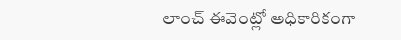లాంచ్ ఈవెంట్లో అధికారికంగా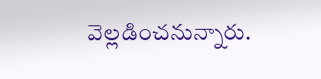వెల్లడించనున్నారు.